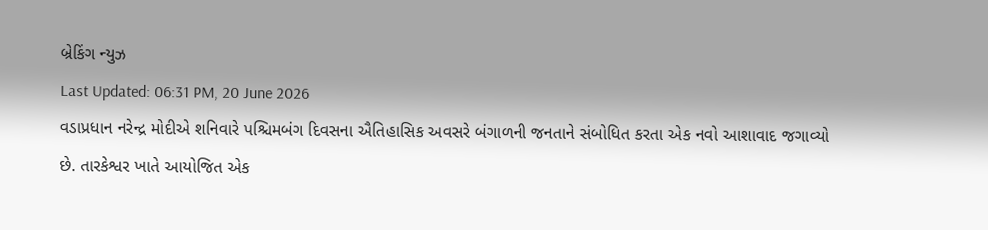બ્રેકિંગ ન્યુઝ
Last Updated: 06:31 PM, 20 June 2026
વડાપ્રધાન નરેન્દ્ર મોદીએ શનિવારે પશ્ચિમબંગ દિવસના ઐતિહાસિક અવસરે બંગાળની જનતાને સંબોધિત કરતા એક નવો આશાવાદ જગાવ્યો છે. તારકેશ્વર ખાતે આયોજિત એક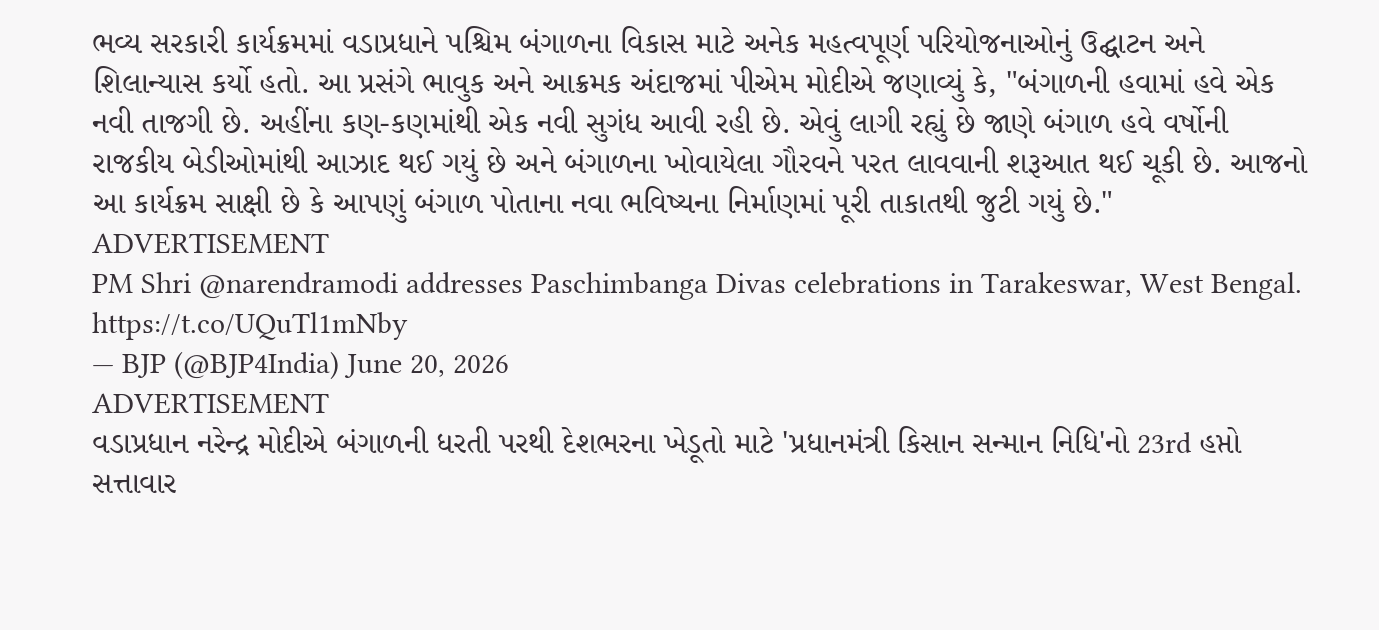ભવ્ય સરકારી કાર્યક્રમમાં વડાપ્રધાને પશ્ચિમ બંગાળના વિકાસ માટે અનેક મહત્વપૂર્ણ પરિયોજનાઓનું ઉદ્ઘાટન અને શિલાન્યાસ કર્યો હતો. આ પ્રસંગે ભાવુક અને આક્રમક અંદાજમાં પીએમ મોદીએ જણાવ્યું કે, "બંગાળની હવામાં હવે એક નવી તાજગી છે. અહીંના કણ-કણમાંથી એક નવી સુગંધ આવી રહી છે. એવું લાગી રહ્યું છે જાણે બંગાળ હવે વર્ષોની રાજકીય બેડીઓમાંથી આઝાદ થઈ ગયું છે અને બંગાળના ખોવાયેલા ગૌરવને પરત લાવવાની શરૂઆત થઈ ચૂકી છે. આજનો આ કાર્યક્રમ સાક્ષી છે કે આપણું બંગાળ પોતાના નવા ભવિષ્યના નિર્માણમાં પૂરી તાકાતથી જુટી ગયું છે."
ADVERTISEMENT
PM Shri @narendramodi addresses Paschimbanga Divas celebrations in Tarakeswar, West Bengal. https://t.co/UQuTl1mNby
— BJP (@BJP4India) June 20, 2026
ADVERTISEMENT
વડાપ્રધાન નરેન્દ્ર મોદીએ બંગાળની ધરતી પરથી દેશભરના ખેડૂતો માટે 'પ્રધાનમંત્રી કિસાન સન્માન નિધિ'નો 23rd હપ્તો સત્તાવાર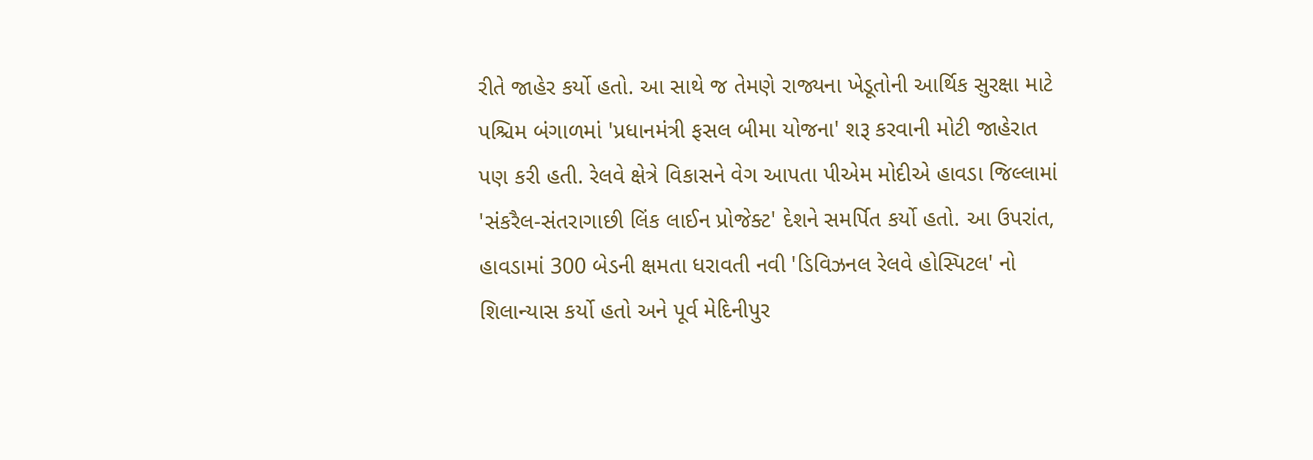રીતે જાહેર કર્યો હતો. આ સાથે જ તેમણે રાજ્યના ખેડૂતોની આર્થિક સુરક્ષા માટે પશ્ચિમ બંગાળમાં 'પ્રધાનમંત્રી ફસલ બીમા યોજના' શરૂ કરવાની મોટી જાહેરાત પણ કરી હતી. રેલવે ક્ષેત્રે વિકાસને વેગ આપતા પીએમ મોદીએ હાવડા જિલ્લામાં 'સંકરૈલ-સંતરાગાછી લિંક લાઈન પ્રોજેક્ટ' દેશને સમર્પિત કર્યો હતો. આ ઉપરાંત, હાવડામાં 300 બેડની ક્ષમતા ધરાવતી નવી 'ડિવિઝનલ રેલવે હોસ્પિટલ' નો શિલાન્યાસ કર્યો હતો અને પૂર્વ મેદિનીપુર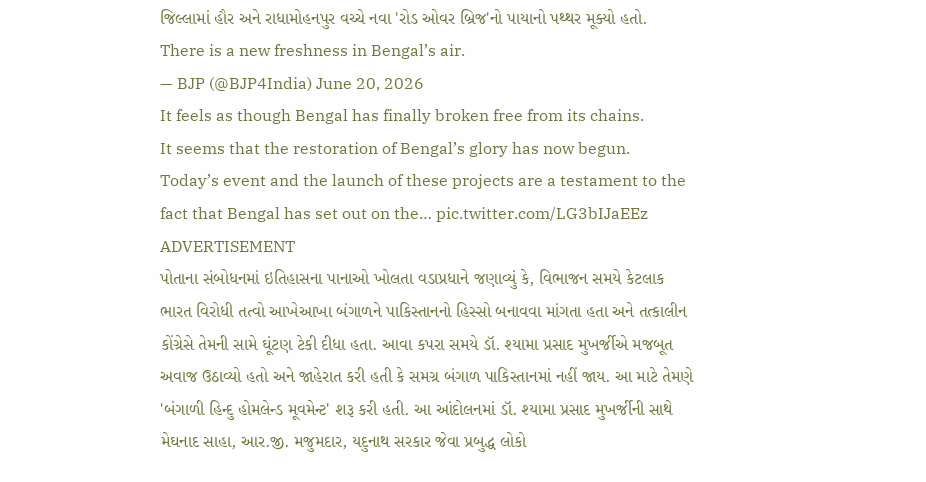જિલ્લામાં હૌર અને રાધામોહનપુર વચ્ચે નવા 'રોડ ઓવર બ્રિજ'નો પાયાનો પથ્થર મૂક્યો હતો.
There is a new freshness in Bengal’s air.
— BJP (@BJP4India) June 20, 2026
It feels as though Bengal has finally broken free from its chains.
It seems that the restoration of Bengal’s glory has now begun.
Today’s event and the launch of these projects are a testament to the fact that Bengal has set out on the… pic.twitter.com/LG3bIJaEEz
ADVERTISEMENT
પોતાના સંબોધનમાં ઇતિહાસના પાનાઓ ખોલતા વડાપ્રધાને જણાવ્યું કે, વિભાજન સમયે કેટલાક ભારત વિરોધી તત્વો આખેઆખા બંગાળને પાકિસ્તાનનો હિસ્સો બનાવવા માંગતા હતા અને તત્કાલીન કોંગ્રેસે તેમની સામે ઘૂંટણ ટેકી દીધા હતા. આવા કપરા સમયે ડૉ. શ્યામા પ્રસાદ મુખર્જીએ મજબૂત અવાજ ઉઠાવ્યો હતો અને જાહેરાત કરી હતી કે સમગ્ર બંગાળ પાકિસ્તાનમાં નહીં જાય. આ માટે તેમણે 'બંગાળી હિન્દુ હોમલેન્ડ મૂવમેન્ટ' શરૂ કરી હતી. આ આંદોલનમાં ડૉ. શ્યામા પ્રસાદ મુખર્જીની સાથે મેઘનાદ સાહા, આર.જી. મજુમદાર, યદુનાથ સરકાર જેવા પ્રબુદ્ધ લોકો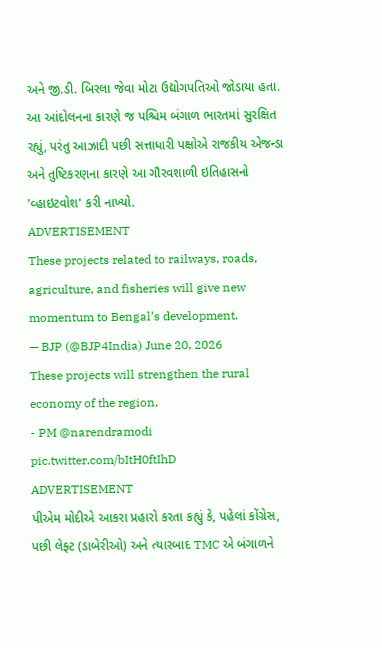અને જી.ડી. બિરલા જેવા મોટા ઉદ્યોગપતિઓ જોડાયા હતા. આ આંદોલનના કારણે જ પશ્ચિમ બંગાળ ભારતમાં સુરક્ષિત રહ્યું, પરંતુ આઝાદી પછી સત્તાધારી પક્ષોએ રાજકીય એજન્ડા અને તુષ્ટિકરણના કારણે આ ગૌરવશાળી ઇતિહાસનો 'વ્હાઇટવોશ' કરી નાખ્યો.
ADVERTISEMENT
These projects related to railways, roads, agriculture, and fisheries will give new momentum to Bengal’s development.
— BJP (@BJP4India) June 20, 2026
These projects will strengthen the rural economy of the region.
- PM @narendramodi pic.twitter.com/bItH0ftIhD
ADVERTISEMENT
પીએમ મોદીએ આકરા પ્રહારો કરતા કહ્યું કે, પહેલાં કોંગ્રેસ, પછી લેફ્ટ (ડાબેરીઓ) અને ત્યારબાદ TMC એ બંગાળને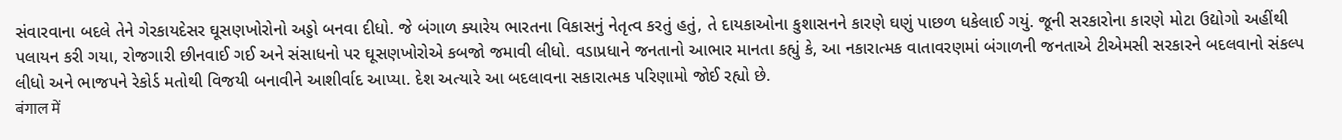સંવારવાના બદલે તેને ગેરકાયદેસર ઘૂસણખોરોનો અડ્ડો બનવા દીધો. જે બંગાળ ક્યારેય ભારતના વિકાસનું નેતૃત્વ કરતું હતું, તે દાયકાઓના કુશાસનને કારણે ઘણું પાછળ ધકેલાઈ ગયું. જૂની સરકારોના કારણે મોટા ઉદ્યોગો અહીંથી પલાયન કરી ગયા, રોજગારી છીનવાઈ ગઈ અને સંસાધનો પર ઘૂસણખોરોએ કબજો જમાવી લીધો. વડાપ્રધાને જનતાનો આભાર માનતા કહ્યું કે, આ નકારાત્મક વાતાવરણમાં બંગાળની જનતાએ ટીએમસી સરકારને બદલવાનો સંકલ્પ લીધો અને ભાજપને રેકોર્ડ મતોથી વિજયી બનાવીને આશીર્વાદ આપ્યા. દેશ અત્યારે આ બદલાવના સકારાત્મક પરિણામો જોઈ રહ્યો છે.
बंगाल में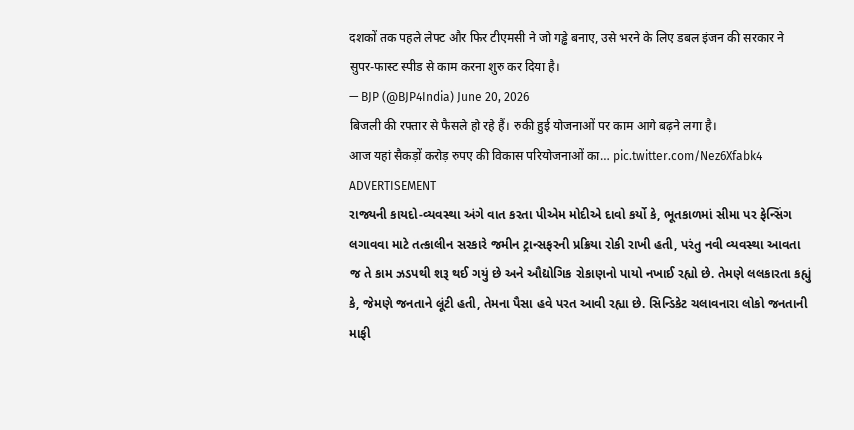दशकों तक पहले लेफ्ट और फिर टीएमसी ने जो गड्ढे बनाए, उसे भरने के लिए डबल इंजन की सरकार ने सुपर-फास्ट स्पीड से काम करना शुरु कर दिया है।
— BJP (@BJP4India) June 20, 2026
बिजली की रफ्तार से फैसले हो रहे हैं। रुकी हुई योजनाओं पर काम आगे बढ़ने लगा है।
आज यहां सैकड़ों करोड़ रुपए की विकास परियोजनाओं का… pic.twitter.com/Nez6Xfabk4
ADVERTISEMENT
રાજ્યની કાયદો-વ્યવસ્થા અંગે વાત કરતા પીએમ મોદીએ દાવો કર્યો કે, ભૂતકાળમાં સીમા પર ફેન્સિંગ લગાવવા માટે તત્કાલીન સરકારે જમીન ટ્રાન્સફરની પ્રક્રિયા રોકી રાખી હતી, પરંતુ નવી વ્યવસ્થા આવતા જ તે કામ ઝડપથી શરૂ થઈ ગયું છે અને ઔદ્યોગિક રોકાણનો પાયો નખાઈ રહ્યો છે. તેમણે લલકારતા કહ્યું કે, જેમણે જનતાને લૂંટી હતી, તેમના પૈસા હવે પરત આવી રહ્યા છે. સિન્ડિકેટ ચલાવનારા લોકો જનતાની માફી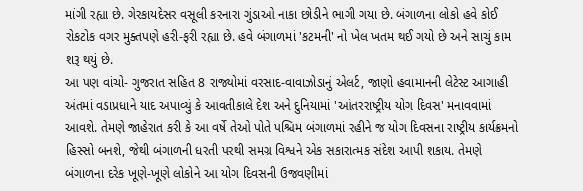માંગી રહ્યા છે. ગેરકાયદેસર વસૂલી કરનારા ગુંડાઓ નાકા છોડીને ભાગી ગયા છે. બંગાળના લોકો હવે કોઈ રોકટોક વગર મુક્તપણે હરી-ફરી રહ્યા છે. હવે બંગાળમાં 'કટમની' નો ખેલ ખતમ થઈ ગયો છે અને સાચું કામ શરૂ થયું છે.
આ પણ વાંચો- ગુજરાત સહિત 8 રાજ્યોમાં વરસાદ-વાવાઝોડાનું એલર્ટ, જાણો હવામાનની લેટેસ્ટ આગાહી
અંતમાં વડાપ્રધાને યાદ અપાવ્યું કે આવતીકાલે દેશ અને દુનિયામાં 'આંતરરાષ્ટ્રીય યોગ દિવસ' મનાવવામાં આવશે. તેમણે જાહેરાત કરી કે આ વર્ષે તેઓ પોતે પશ્ચિમ બંગાળમાં રહીને જ યોગ દિવસના રાષ્ટ્રીય કાર્યક્રમનો હિસ્સો બનશે, જેથી બંગાળની ધરતી પરથી સમગ્ર વિશ્વને એક સકારાત્મક સંદેશ આપી શકાય. તેમણે બંગાળના દરેક ખૂણે-ખૂણે લોકોને આ યોગ દિવસની ઉજવણીમાં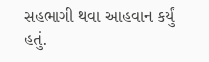સહભાગી થવા આહવાન કર્યું હતું.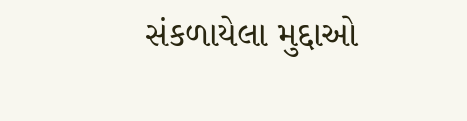સંકળાયેલા મુદ્દાઓ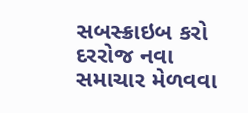સબસ્ક્રાઇબ કરો
દરરોજ નવા સમાચાર મેળવવા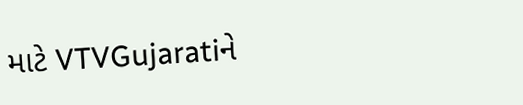માટે VTVGujaratiને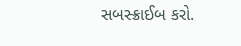સબસ્ક્રાઈબ કરો.